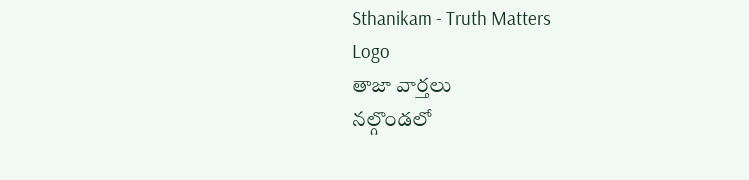Sthanikam - Truth Matters
Logo
తాజా వార్తలు
నల్గొండలో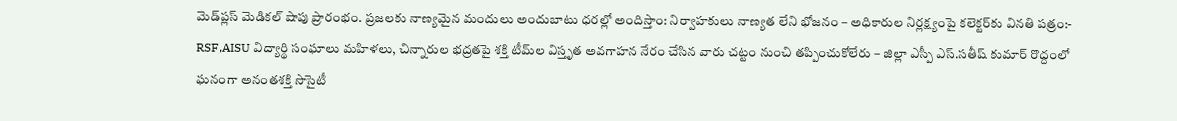మెడ్‌ప్లస్ మెడికల్ షాపు ప్రారంభం. ప్రజలకు నాణ్యమైన మందులు అందుబాటు ధరల్లో అందిస్తాం: నిర్వాహకులు నాణ్యత లేని భోజనం – అధికారుల నిర్లక్ష్యంపై కలెక్టర్‌కు వినతి పత్రం:- RSF,AISU విద్యార్థి సంఘాలు మహిళలు, చిన్నారుల భద్రతపై శక్తి టీమ్‌ల విస్తృత అవగాహన నేరం చేసిన వారు చట్టం నుంచి తప్పించుకోలేరు – జిల్లా ఎస్పీ ఎస్.సతీష్ కుమార్ రొద్దంలో ఘనంగా అనంతశక్తి సొసైటీ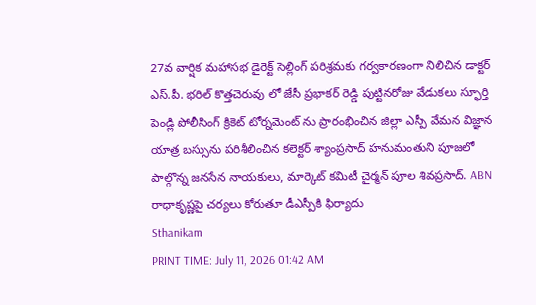27వ వార్షిక మహాసభ డైరెక్ట్ సెల్లింగ్ పరిశ్రమకు గర్వకారణంగా నిలిచిన డాక్టర్ ఎస్.పీ. భరిల్ కొత్తచెరువు లో జేసీ ప్రభాకర్ రెడ్డి పుట్టినరోజు వేడుకలు స్ఫూర్తి పెండ్లి పోలీసింగ్ క్రికెట్ టోర్నమెంట్ ను ప్రారంభించిన జిల్లా ఎస్పీ వేమన విజ్ఞాన యాత్ర బస్సును పరిశీలించిన కలెక్టర్ శ్యాంప్రసాద్ హనుమంతుని పూజలో పాల్గొన్న జనసేన నాయకులు, మార్కెట్ కమిటీ చైర్మన్ పూల శివప్రసాద్. ABN రాధాకృష్ణపై చర్యలు కోరుతూ డీఎస్పీకి ఫిర్యాదు
Sthanikam
PRINT TIME: July 11, 2026 01:42 AM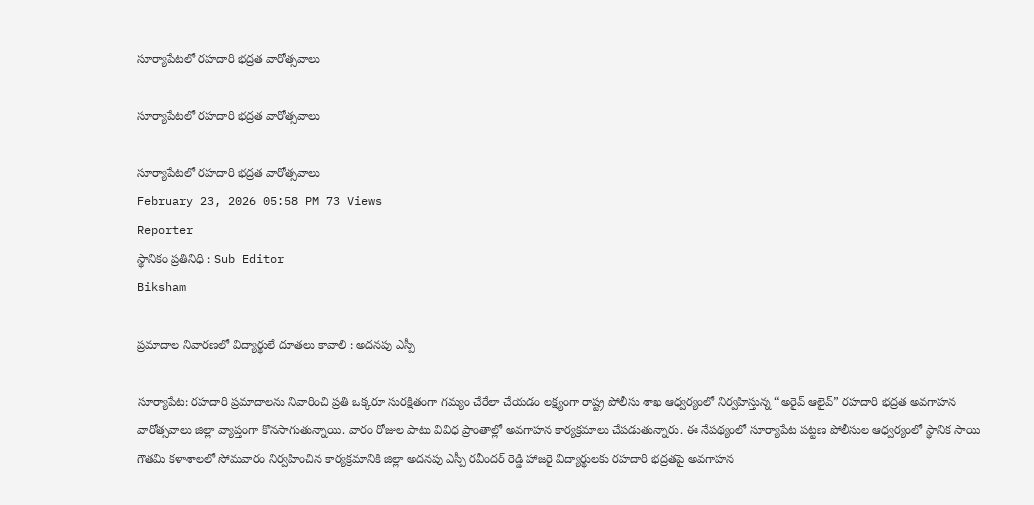సూర్యాపేటలో రహదారి భద్రత వారోత్సవాలు

సూర్యాపేటలో రహదారి భద్రత వారోత్సవాలు

సూర్యాపేటలో రహదారి భద్రత వారోత్సవాలు
February 23, 2026 05:58 PM 73 Views
Reporter
స్థానికం ప్రతినిధి : Sub Editor
Biksham

ప్రమాదాల నివారణలో విద్యార్థులే దూతలు కావాలి : అదనపు ఎస్పీ

సూర్యాపేట: రహదారి ప్రమాదాలను నివారించి ప్రతి ఒక్కరూ సురక్షితంగా గమ్యం చేరేలా చేయడం లక్ష్యంగా రాష్ట్ర పోలీసు శాఖ ఆధ్వర్యంలో నిర్వహిస్తున్న “అరైవ్ ఆలైవ్” రహదారి భద్రత అవగాహన వారోత్సవాలు జిల్లా వ్యాప్తంగా కొనసాగుతున్నాయి. వారం రోజుల పాటు వివిధ ప్రాంతాల్లో అవగాహన కార్యక్రమాలు చేపడుతున్నారు. ఈ నేపథ్యంలో సూర్యాపేట పట్టణ పోలీసుల ఆధ్వర్యంలో స్థానిక సాయి గౌతమి కళాశాలలో సోమవారం నిర్వహించిన కార్యక్రమానికి జిల్లా అదనపు ఎస్పీ రవీందర్ రెడ్డి హాజరై విద్యార్థులకు రహదారి భద్రతపై అవగాహన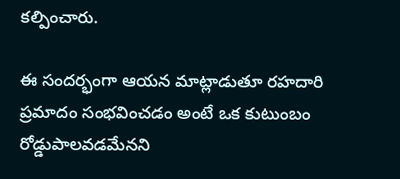కల్పించారు.

ఈ సందర్భంగా ఆయన మాట్లాడుతూ రహదారి ప్రమాదం సంభవించడం అంటే ఒక కుటుంబం రోడ్డుపాలవడమేనని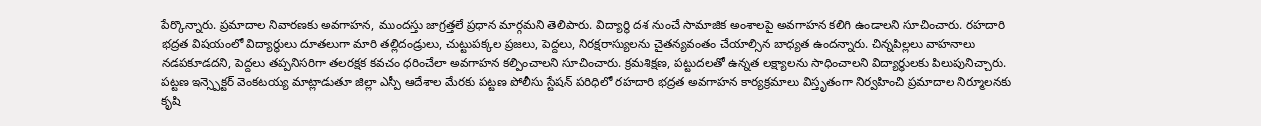పేర్కొన్నారు. ప్రమాదాల నివారణకు అవగాహన, ముందస్తు జాగ్రత్తలే ప్రధాన మార్గమని తెలిపారు. విద్యార్థి దశ నుంచే సామాజిక అంశాలపై అవగాహన కలిగి ఉండాలని సూచించారు. రహదారి భద్రత విషయంలో విద్యార్థులు దూతలుగా మారి తల్లిదండ్రులు, చుట్టుపక్కల ప్రజలు, పెద్దలు, నిరక్షరాస్యులను చైతన్యవంతం చేయాల్సిన బాధ్యత ఉందన్నారు. చిన్నపిల్లలు వాహనాలు నడపకూడదని, పెద్దలు తప్పనిసరిగా తలరక్షక కవచం ధరించేలా అవగాహన కల్పించాలని సూచించారు. క్రమశిక్షణ, పట్టుదలతో ఉన్నత లక్ష్యాలను సాధించాలని విద్యార్థులకు పిలుపునిచ్చారు. పట్టణ ఇన్స్పెక్టర్ వెంకటయ్య మాట్లాడుతూ జిల్లా ఎస్పీ ఆదేశాల మేరకు పట్టణ పోలీసు స్టేషన్ పరిధిలో రహదారి భద్రత అవగాహన కార్యక్రమాలు విస్తృతంగా నిర్వహించి ప్రమాదాల నిర్మూలనకు కృషి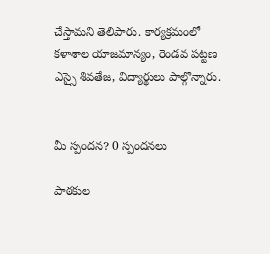చేస్తామని తెలిపారు. కార్యక్రమంలో కళాశాల యాజమాన్యం, రెండవ పట్టణ ఎస్సై శివతేజ, విద్యార్థులు పాల్గొన్నారు.


మీ స్పందన? 0 స్పందనలు

పాఠకుల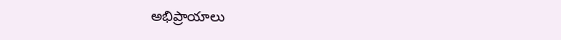అభిప్రాయాలు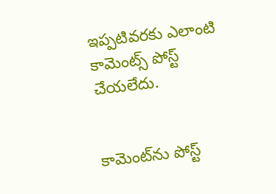ఇప్పటివరకు ఎలాంటి కామెంట్స్ పోస్ట్ చేయలేదు.


కామెంట్‌ను పోస్ట్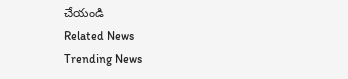చేయండి
Related News
Trending News